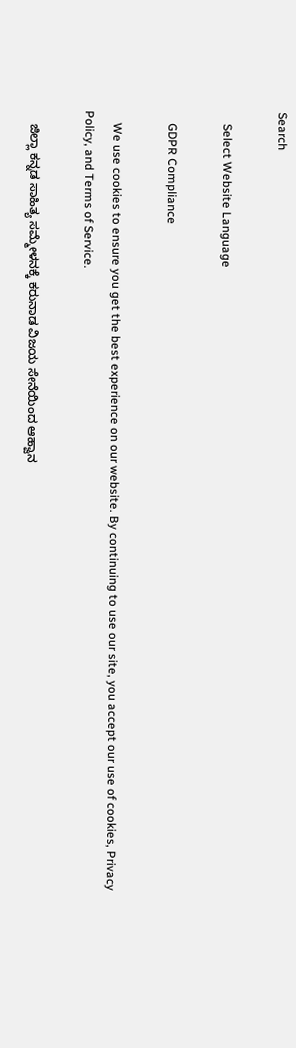Search

    Select Website Language

    GDPR Compliance

    We use cookies to ensure you get the best experience on our website. By continuing to use our site, you accept our use of cookies, Privacy Policy, and Terms of Service.

    ಜಿಲ್ಲಾ ಕನ್ನಡ ಸಾಹಿತ್ಯ ಸಮ್ಮೇಳನಕ್ಕೆ ಕರುನಾಡ ವಿಜಯ ಸೇನೆಯಿಂದ ಆಹ್ವಾನ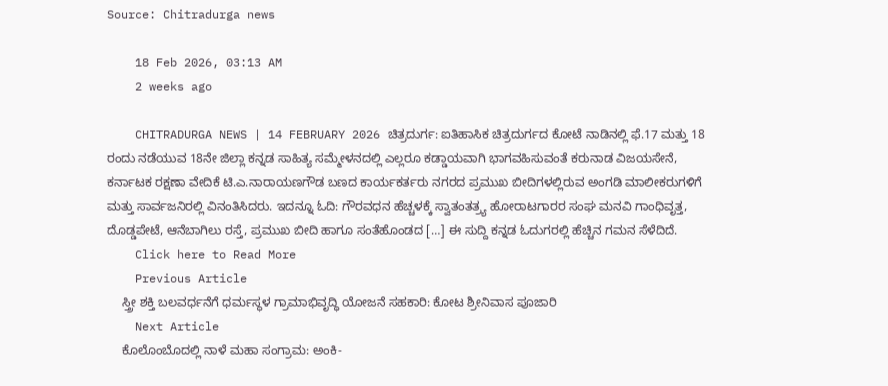Source: Chitradurga news

    18 Feb 2026, 03:13 AM
    2 weeks ago

    CHITRADURGA NEWS | 14 FEBRUARY 2026 ಚಿತ್ರದುರ್ಗ: ಐತಿಹಾಸಿಕ ಚಿತ್ರದುರ್ಗದ ಕೋಟೆ ನಾಡಿನಲ್ಲಿ ಫೆ.17 ಮತ್ತು 18 ರಂದು ನಡೆಯುವ 18ನೇ ಜಿಲ್ಲಾ ಕನ್ನಡ ಸಾಹಿತ್ಯ ಸಮ್ಮೇಳನದಲ್ಲಿ ಎಲ್ಲರೂ ಕಡ್ಡಾಯವಾಗಿ ಭಾಗವಹಿಸುವಂತೆ ಕರುನಾಡ ವಿಜಯಸೇನೆ, ಕರ್ನಾಟಕ ರಕ್ಷಣಾ ವೇದಿಕೆ ಟಿ.ಎ.ನಾರಾಯಣಗೌಡ ಬಣದ ಕಾರ್ಯಕರ್ತರು ನಗರದ ಪ್ರಮುಖ ಬೀದಿಗಳಲ್ಲಿರುವ ಅಂಗಡಿ ಮಾಲೀಕರುಗಳಿಗೆ ಮತ್ತು ಸಾರ್ವಜನಿರಲ್ಲಿ ವಿನಂತಿಸಿದರು. ಇದನ್ನೂ ಓದಿ: ಗೌರವಧನ ಹೆಚ್ಚಳಕ್ಕೆ ಸ್ವಾತಂತತ್ರ್ಯ ಹೋರಾಟಗಾರರ ಸಂಘ ಮನವಿ ಗಾಂಧಿವೃತ್ತ, ದೊಡ್ಡಪೇಟೆ, ಆನೆಬಾಗಿಲು ರಸ್ತೆ, ಪ್ರಮುಖ ಬೀದಿ ಹಾಗೂ ಸಂತೆಹೊಂಡದ […] ಈ ಸುದ್ದಿ ಕನ್ನಡ ಓದುಗರಲ್ಲಿ ಹೆಚ್ಚಿನ ಗಮನ ಸೆಳೆದಿದೆ.
    Click here to Read More
    Previous Article
    ಸ್ತ್ರೀ ಶಕ್ತಿ ಬಲವರ್ಧನೆಗೆ ಧರ್ಮಸ್ಥಳ ಗ್ರಾಮಾಭಿವೃದ್ಧಿ ಯೋಜನೆ ಸಹಕಾರಿ: ಕೋಟ ಶ್ರೀನಿವಾಸ ಪೂಜಾರಿ
    Next Article
    ಕೊಲೊಂಬೊದಲ್ಲಿ ನಾಳೆ ಮಹಾ ಸಂಗ್ರಾಮ: ಅಂಕಿ-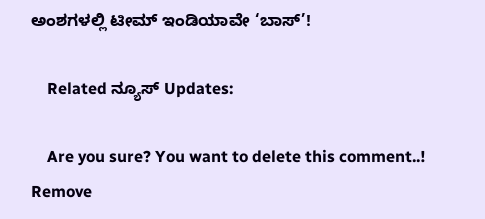ಅಂಶಗಳಲ್ಲಿ ಟೀಮ್ ಇಂಡಿಯಾವೇ ‘ಬಾಸ್’!

    Related ನ್ಯೂಸ್ Updates:

    Are you sure? You want to delete this comment..! Remove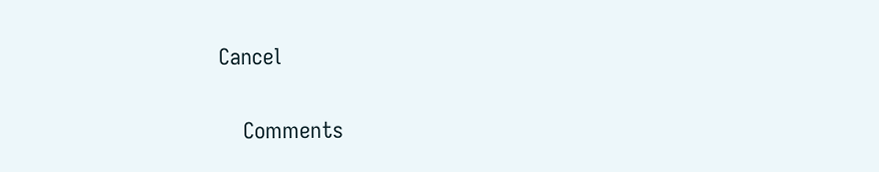Cancel

    Comments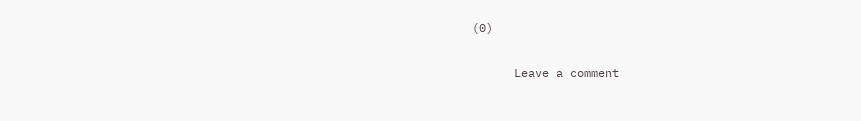(0)

      Leave a comment